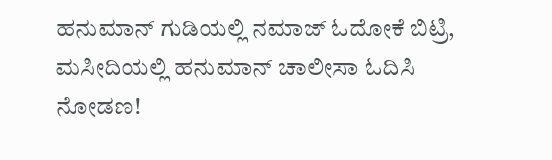ಹನುಮಾನ್ ಗುಡಿಯಲ್ಲಿ ನಮಾಜ್ ಓದೋಕೆ ಬಿಟ್ರಿ, ಮಸೀದಿಯಲ್ಲಿ ಹನುಮಾನ್ ಚಾಲೀಸಾ ಓದಿಸಿ ನೋಡಣ!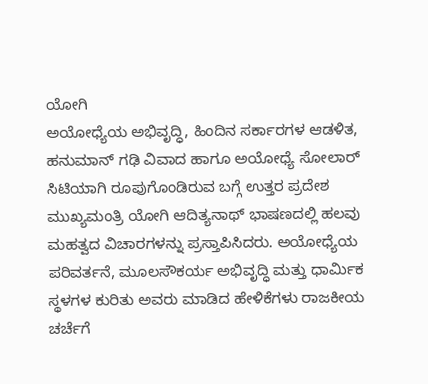ಯೋಗಿ
ಅಯೋಧ್ಯೆಯ ಅಭಿವೃದ್ಧಿ, ಹಿಂದಿನ ಸರ್ಕಾರಗಳ ಆಡಳಿತ, ಹನುಮಾನ್ ಗಢಿ ವಿವಾದ ಹಾಗೂ ಅಯೋಧ್ಯೆ ಸೋಲಾರ್ ಸಿಟಿಯಾಗಿ ರೂಪುಗೊಂಡಿರುವ ಬಗ್ಗೆ ಉತ್ತರ ಪ್ರದೇಶ ಮುಖ್ಯಮಂತ್ರಿ ಯೋಗಿ ಆದಿತ್ಯನಾಥ್ ಭಾಷಣದಲ್ಲಿ ಹಲವು ಮಹತ್ವದ ವಿಚಾರಗಳನ್ನು ಪ್ರಸ್ತಾಪಿಸಿದರು. ಅಯೋಧ್ಯೆಯ ಪರಿವರ್ತನೆ, ಮೂಲಸೌಕರ್ಯ ಅಭಿವೃದ್ಧಿ ಮತ್ತು ಧಾರ್ಮಿಕ ಸ್ಥಳಗಳ ಕುರಿತು ಅವರು ಮಾಡಿದ ಹೇಳಿಕೆಗಳು ರಾಜಕೀಯ ಚರ್ಚೆಗೆ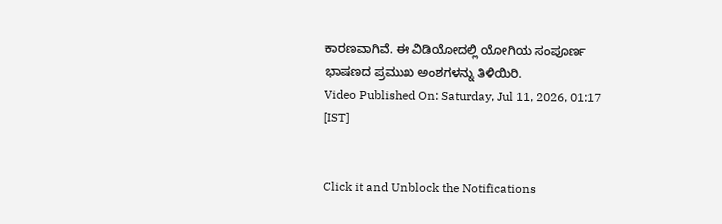ಕಾರಣವಾಗಿವೆ. ಈ ವಿಡಿಯೋದಲ್ಲಿ ಯೋಗಿಯ ಸಂಪೂರ್ಣ ಭಾಷಣದ ಪ್ರಮುಖ ಅಂಶಗಳನ್ನು ತಿಳಿಯಿರಿ.
Video Published On: Saturday, Jul 11, 2026, 01:17 [IST]


Click it and Unblock the Notifications